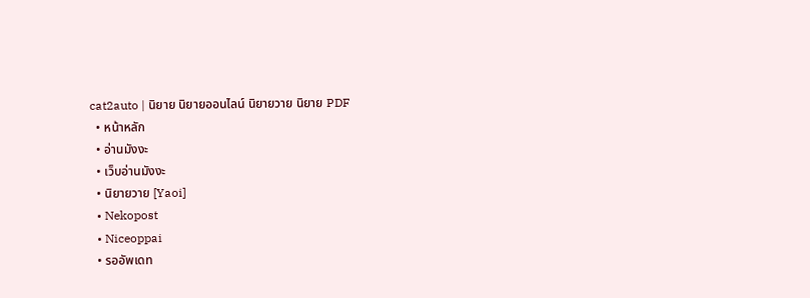cat2auto | นิยาย นิยายออนไลน์ นิยายวาย นิยาย PDF
  • หน้าหลัก
  • อ่านมังงะ
  • เว็บอ่านมังงะ
  • นิยายวาย [Yaoi]
  • Nekopost
  • Niceoppai
  • รออัพเดท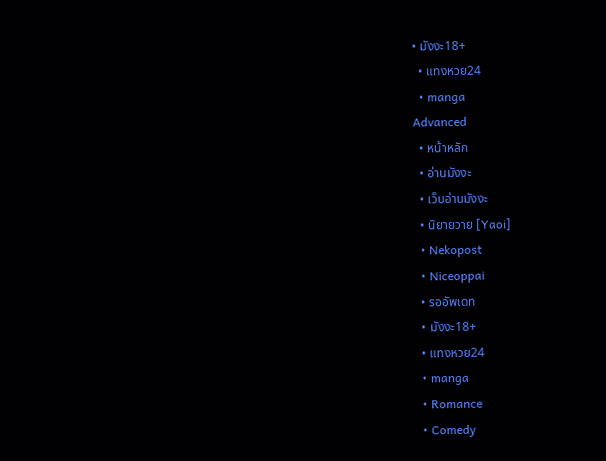• มังงะ18+
  • แทงหวย24
  • manga
Advanced
  • หน้าหลัก
  • อ่านมังงะ
  • เว็บอ่านมังงะ
  • นิยายวาย [Yaoi]
  • Nekopost
  • Niceoppai
  • รออัพเดท
  • มังงะ18+
  • แทงหวย24
  • manga
  • Romance
  • Comedy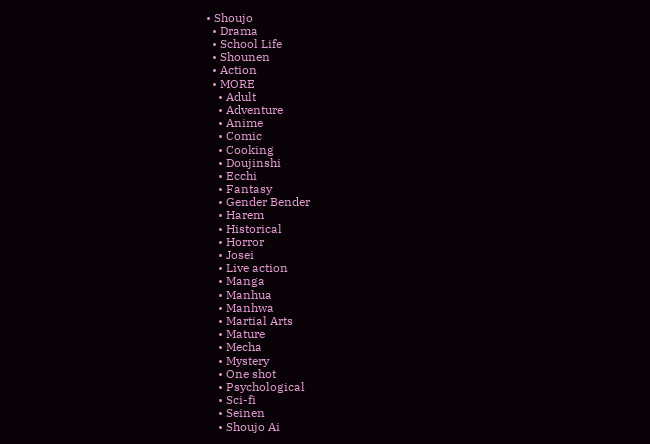• Shoujo
  • Drama
  • School Life
  • Shounen
  • Action
  • MORE
    • Adult
    • Adventure
    • Anime
    • Comic
    • Cooking
    • Doujinshi
    • Ecchi
    • Fantasy
    • Gender Bender
    • Harem
    • Historical
    • Horror
    • Josei
    • Live action
    • Manga
    • Manhua
    • Manhwa
    • Martial Arts
    • Mature
    • Mecha
    • Mystery
    • One shot
    • Psychological
    • Sci-fi
    • Seinen
    • Shoujo Ai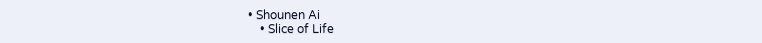• Shounen Ai
    • Slice of Life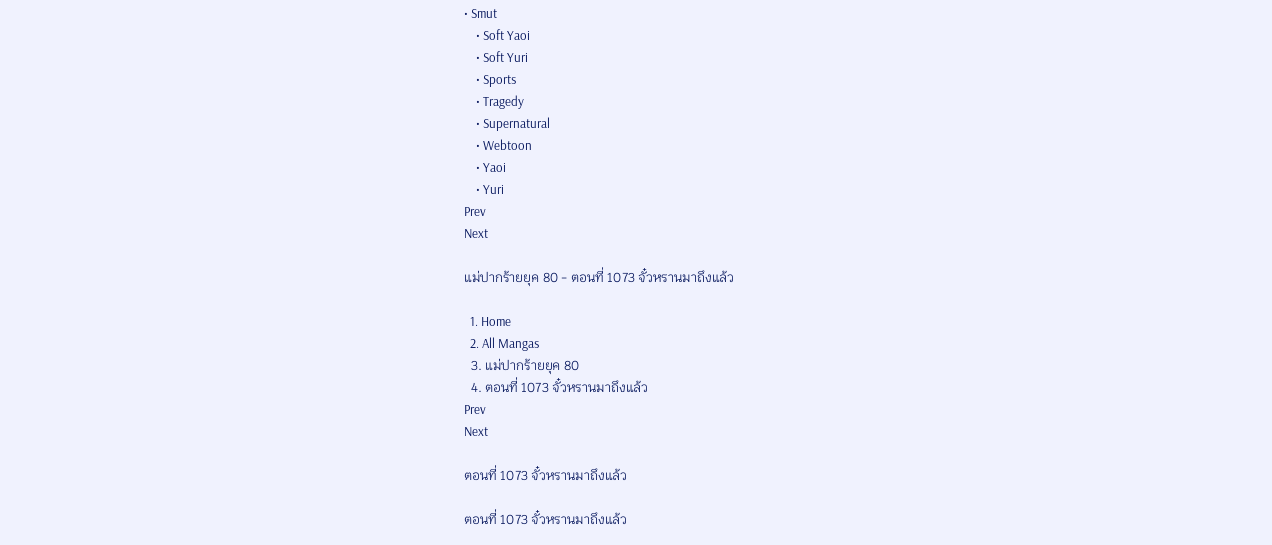• Smut
    • Soft Yaoi
    • Soft Yuri
    • Sports
    • Tragedy
    • Supernatural
    • Webtoon
    • Yaoi
    • Yuri
Prev
Next

แม่ปากร้ายยุค 80 - ตอนที่ 1073 จั๋วหรานมาถึงแล้ว

  1. Home
  2. All Mangas
  3. แม่ปากร้ายยุค 80
  4. ตอนที่ 1073 จั๋วหรานมาถึงแล้ว
Prev
Next

ตอนที่ 1073 จั๋วหรานมาถึงแล้ว

ตอนที่ 1073 จั๋วหรานมาถึงแล้ว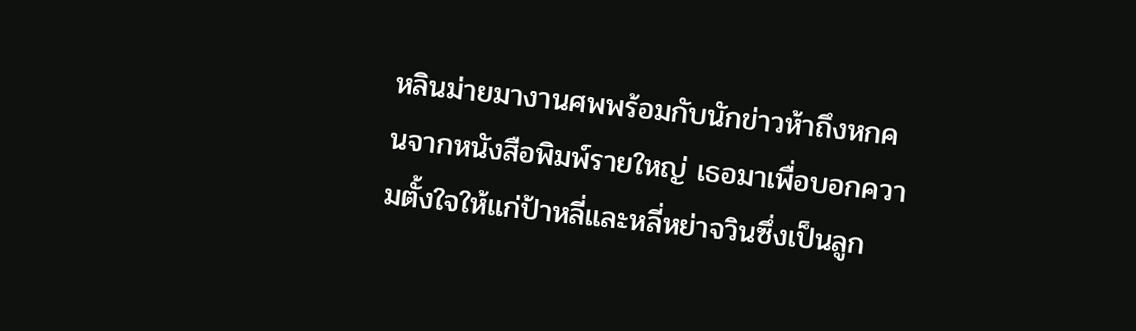หลินม่ายมางานศพพร้อมกับนักข่าวห้าถึงหกคนจากหนังสือพิมพ์รายใหญ่ เธอมาเพื่อบอกความตั้งใจให้แก่ป้าหลี่และหลี่หย่าจวินซึ่งเป็นลูก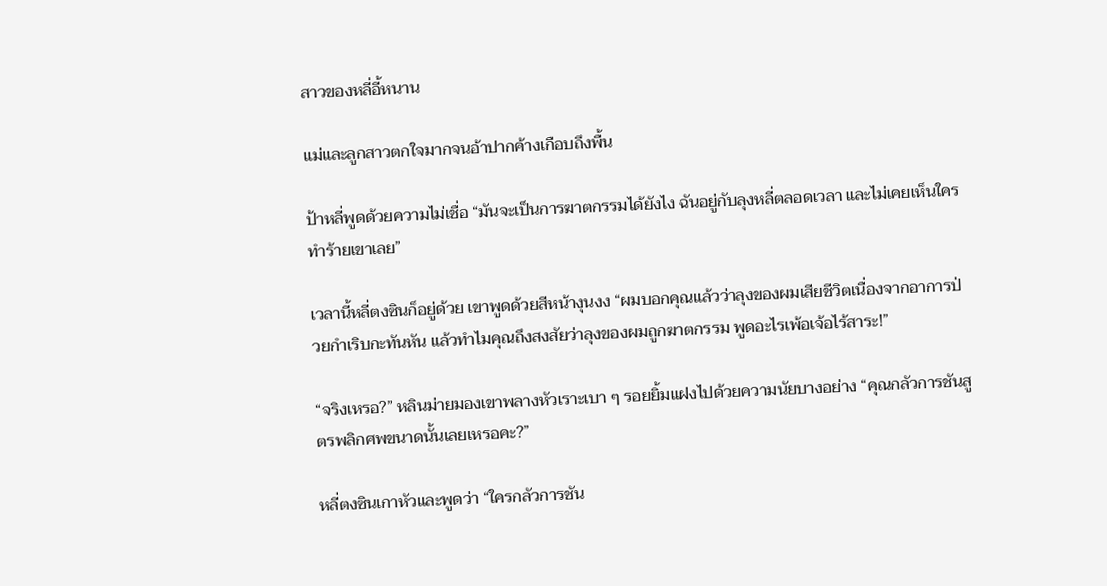สาวของหลี่อี้หนาน

แม่และลูกสาวตกใจมากจนอ้าปากค้างเกือบถึงพื้น

ป้าหลี่พูดด้วยความไม่เชื่อ “มันจะเป็นการฆาตกรรมได้ยังไง ฉันอยู่กับลุงหลี่ตลอดเวลา และไม่เคยเห็นใครทำร้ายเขาเลย”

เวลานี้หลี่ตงซินก็อยู่ด้วย เขาพูดด้วยสีหน้างุนงง “ผมบอกคุณแล้วว่าลุงของผมเสียชีวิตเนื่องจากอาการป่วยกำเริบกะทันหัน แล้วทำไมคุณถึงสงสัยว่าลุงของผมถูกฆาตกรรม พูดอะไรเพ้อเจ้อไร้สาระ!”

“จริงเหรอ?” หลินม่ายมองเขาพลางหัวเราะเบา ๆ รอยยิ้มแฝงไปด้วยความนัยบางอย่าง “คุณกลัวการชันสูตรพลิกศพขนาดนั้นเลยเหรอคะ?”

หลี่ตงซินเกาหัวและพูดว่า “ใครกลัวการชัน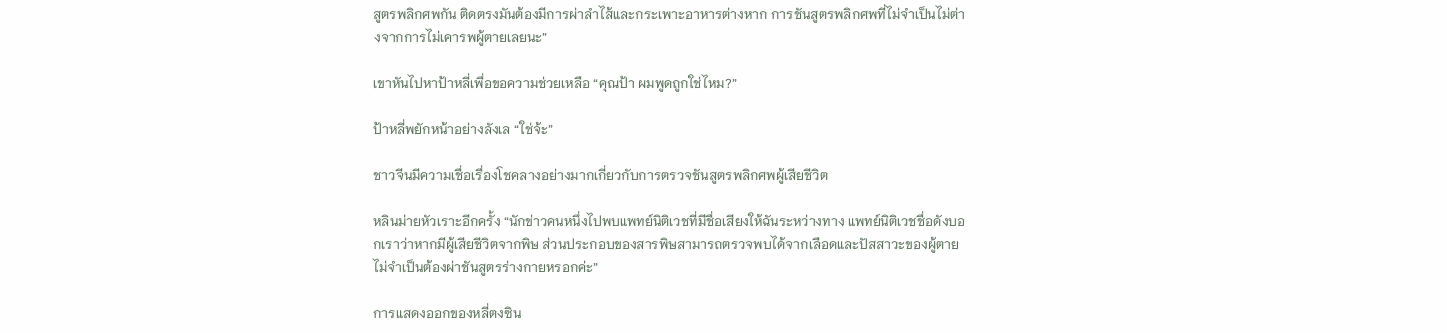สูตรพลิกศพกัน ติดตรงมันต้องมีการผ่าลำไส้และกระเพาะอาหารต่างหาก การชันสูตรพลิกศพที่ไม่จำเป็นไม่ต่างจากการไม่เคารพผู้ตายเลยนะ”

เขาหันไปหาป้าหลี่เพื่อขอความช่วยเหลือ “คุณป้า ผมพูดถูกใช่ไหม?”

ป้าหลี่พยักหน้าอย่างลังเล “ใช่จ้ะ”

ชาวจีนมีความเชื่อเรื่องโชคลางอย่างมากเกี่ยวกับการตรวจชันสูตรพลิกศพผู้เสียชีวิต

หลินม่ายหัวเราะอีกครั้ง “นักข่าวคนหนึ่งไปพบแพทย์นิติเวชที่มีชื่อเสียงให้ฉันระหว่างทาง แพทย์นิติเวชชื่อดังบอกเราว่าหากมีผู้เสียชีวิตจากพิษ ส่วนประกอบของสารพิษสามารถตรวจพบได้จากเลือดและปัสสาวะของผู้ตาย ไม่จำเป็นต้องผ่าชันสูตรร่างกายหรอกค่ะ”

การแสดงออกของหลี่ตงซิน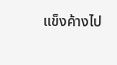แข็งค้างไป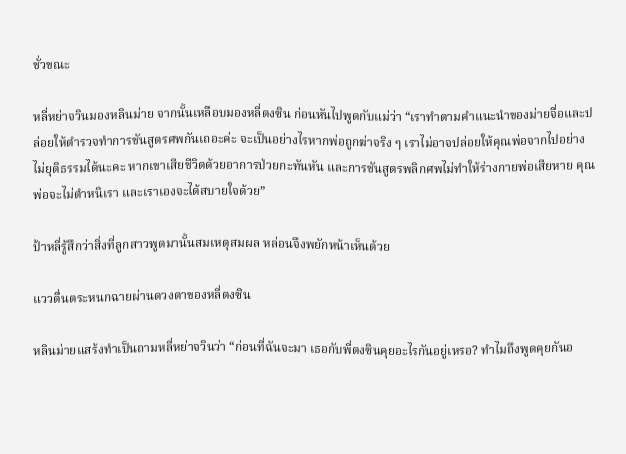ชั่วขณะ

หลี่หย่าจวินมองหลินม่าย จากนั้นเหลือบมองหลี่ตงซิน ก่อนหันไปพูดกับแม่ว่า “เราทำตามคำแนะนำของม่ายจื่อและปล่อยให้ตำรวจทำการชันสูตรศพกันเถอะค่ะ จะเป็นอย่างไรหากพ่อถูกฆ่าจริง ๆ เราไม่อาจปล่อยให้คุณพ่อจากไปอย่างไม่ยุติธรรมได้นะคะ หากเขาเสียชีวิตด้วยอาการป่วยกะทันหัน และการชันสูตรพลิกศพไม่ทำให้ร่างกายพ่อเสียหาย คุณพ่อจะไม่ตำหนิเรา และเราเองจะได้สบายใจด้วย”

ป้าหลี่รู้สึกว่าสิ่งที่ลูกสาวพูดมานั้นสมเหตุสมผล หล่อนจึงพยักหน้าเห็นด้วย

แววตื่นตระหนกฉายผ่านดวงตาของหลี่ตงซิน

หลินม่ายแสร้งทำเป็นถามหลี่หย่าจวินว่า “ก่อนที่ฉันจะมา เธอกับพี่ตงซินคุยอะไรกันอยู่เหรอ? ทำไมถึงพูดคุยกันอ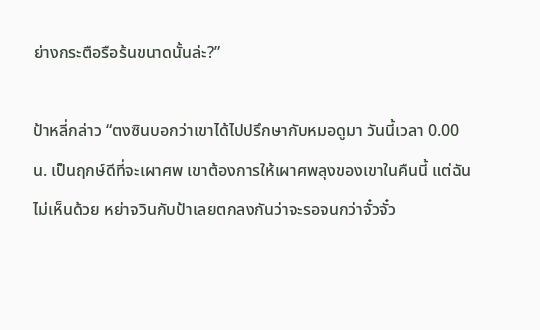ย่างกระตือรือร้นขนาดนั้นล่ะ?”

ป้าหลี่กล่าว “ตงซินบอกว่าเขาได้ไปปรึกษากับหมอดูมา วันนี้เวลา 0.00 น. เป็นฤกษ์ดีที่จะเผาศพ เขาต้องการให้เผาศพลุงของเขาในคืนนี้ แต่ฉันไม่เห็นด้วย หย่าจวินกับป้าเลยตกลงกันว่าจะรอจนกว่าจั๋วจั๋ว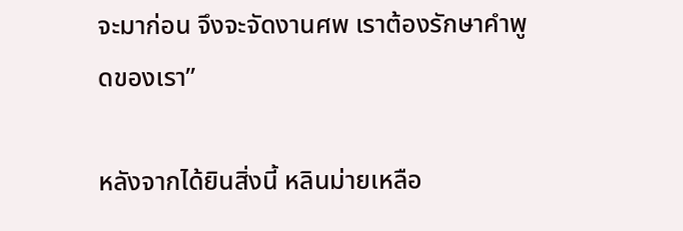จะมาก่อน จึงจะจัดงานศพ เราต้องรักษาคำพูดของเรา”

หลังจากได้ยินสิ่งนี้ หลินม่ายเหลือ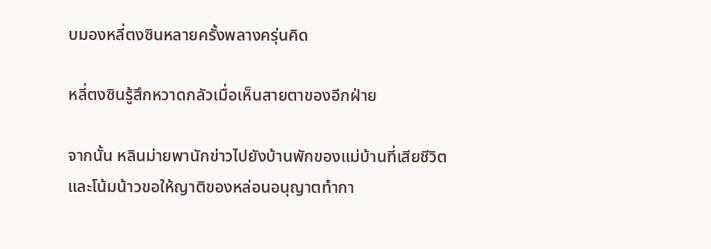บมองหลี่ตงซินหลายครั้งพลางครุ่นคิด

หลี่ตงซินรู้สึกหวาดกลัวเมื่อเห็นสายตาของอีกฝ่าย

จากนั้น หลินม่ายพานักข่าวไปยังบ้านพักของแม่บ้านที่เสียชีวิต และโน้มน้าวขอให้ญาติของหล่อนอนุญาตทำกา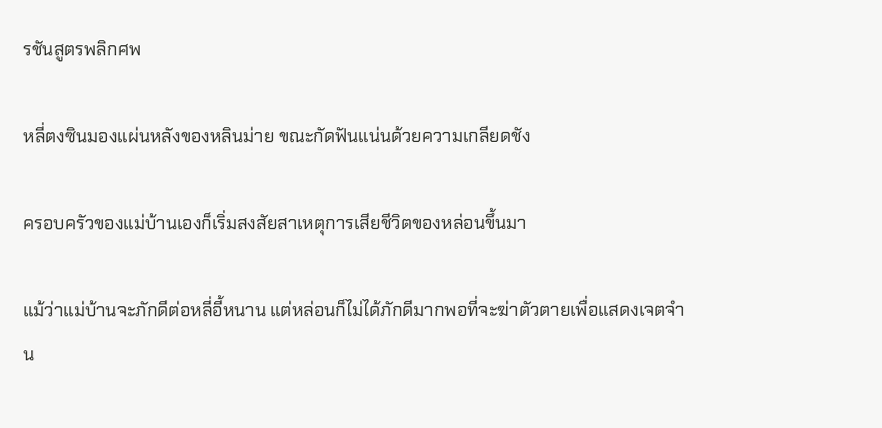รชันสูตรพลิกศพ

หลี่ตงซินมองแผ่นหลังของหลินม่าย ขณะกัดฟันแน่นด้วยความเกลียดชัง

ครอบครัวของแม่บ้านเองก็เริ่มสงสัยสาเหตุการเสียชีวิตของหล่อนขึ้นมา

แม้ว่าแม่บ้านจะภักดีต่อหลี่อี้หนาน แต่หล่อนก็ไม่ได้ภักดีมากพอที่จะฆ่าตัวตายเพื่อแสดงเจตจำน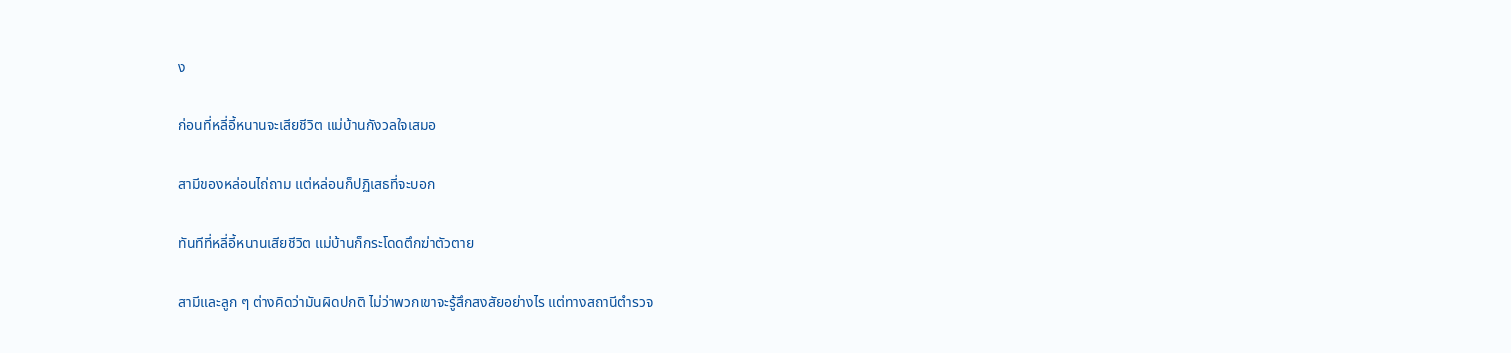ง

ก่อนที่หลี่อี้หนานจะเสียชีวิต แม่บ้านกังวลใจเสมอ

สามีของหล่อนไถ่ถาม แต่หล่อนก็ปฏิเสธที่จะบอก

ทันทีที่หลี่อี้หนานเสียชีวิต แม่บ้านก็กระโดดตึกฆ่าตัวตาย

สามีและลูก ๆ ต่างคิดว่ามันผิดปกติ ไม่ว่าพวกเขาจะรู้สึกสงสัยอย่างไร แต่ทางสถานีตำรวจ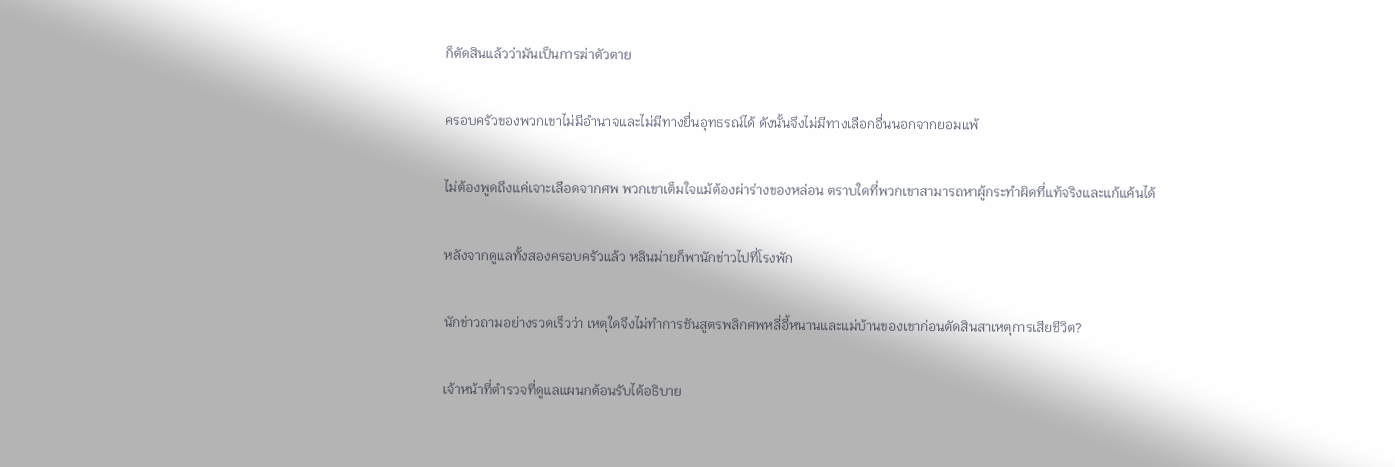ก็ตัดสินแล้วว่ามันเป็นการฆ่าตัวตาย

ครอบครัวของพวกเขาไม่มีอำนาจและไม่มีทางยื่นอุทธรณ์ได้ ดังนั้นจึงไม่มีทางเลือกอื่นนอกจากยอมแพ้

ไม่ต้องพูดถึงแค่เจาะเลือดจากศพ พวกเขาเต็มใจแม้ต้องผ่าร่างของหล่อน ตราบใดที่พวกเขาสามารถหาผู้กระทำผิดที่แท้จริงและแก้แค้นได้

หลังจากดูแลทั้งสองครอบครัวแล้ว หลินม่ายก็พานักข่าวไปที่โรงพัก

นักข่าวถามอย่างรวดเร็วว่า เหตุใดจึงไม่ทำการชันสูตรพลิกศพหลี่อี้หนานและแม่บ้านของเขาก่อนตัดสินสาเหตุการเสียชีวิต?

เจ้าหน้าที่ตำรวจที่ดูแลแผนกต้อนรับได้อธิบาย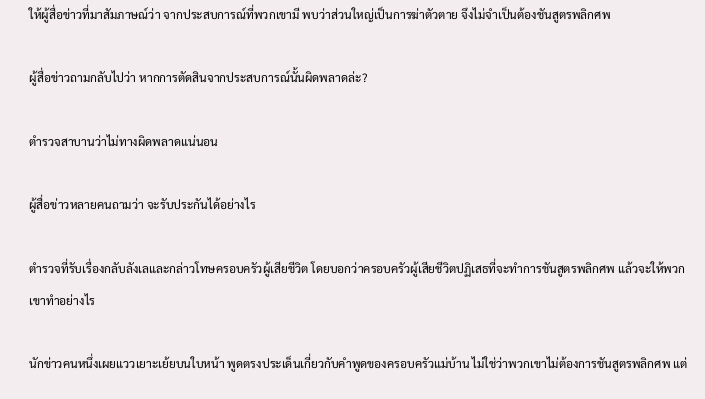ให้ผู้สื่อข่าวที่มาสัมภาษณ์ว่า จากประสบการณ์ที่พวกเขามี พบว่าส่วนใหญ่เป็นการฆ่าตัวตาย จึงไม่จำเป็นต้องชันสูตรพลิกศพ

ผู้สื่อข่าวถามกลับไปว่า หากการตัดสินจากประสบการณ์นั้นผิดพลาดล่ะ?

ตำรวจสาบานว่าไม่ทางผิดพลาดแน่นอน

ผู้สื่อข่าวหลายคนถามว่า จะรับประกันได้อย่างไร

ตำรวจที่รับเรื่องกลับลังเลและกล่าวโทษครอบครัวผู้เสียชีวิต โดยบอกว่าครอบครัวผู้เสียชีวิตปฏิเสธที่จะทำการชันสูตรพลิกศพ แล้วจะให้พวกเขาทำอย่างไร

นักข่าวคนหนึ่งเผยแววเยาะเย้ยบนใบหน้า พูดตรงประเด็นเกี่ยวกับคำพูดของครอบครัวแม่บ้าน ไม่ใช่ว่าพวกเขาไม่ต้องการชันสูตรพลิกศพ แต่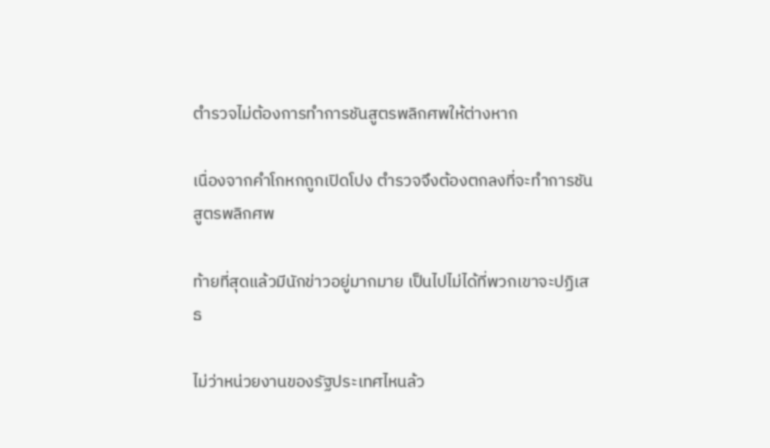ตำรวจไม่ต้องการทำการชันสูตรพลิกศพให้ต่างหาก

เนื่องจากคำโกหกถูกเปิดโปง ตำรวจจึงต้องตกลงที่จะทำการชันสูตรพลิกศพ

ท้ายที่สุดแล้วมีนักข่าวอยู่มากมาย เป็นไปไม่ได้ที่พวกเขาจะปฏิเสธ

ไม่ว่าหน่วยงานของรัฐประเทศไหนล้ว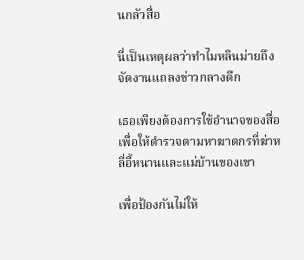นกลัวสื่อ

นี่เป็นเหตุผลว่าทำไมหลินม่ายถึงจัดงานแถลงข่าวกลางดึก

เธอเพียงต้องการใช้อำนาจของสื่อ เพื่อให้ตำรวจตามหาฆาตกรที่ฆ่าหลี่อี้หนานและแม่บ้านของเขา

เพื่อป้องกันไม่ให้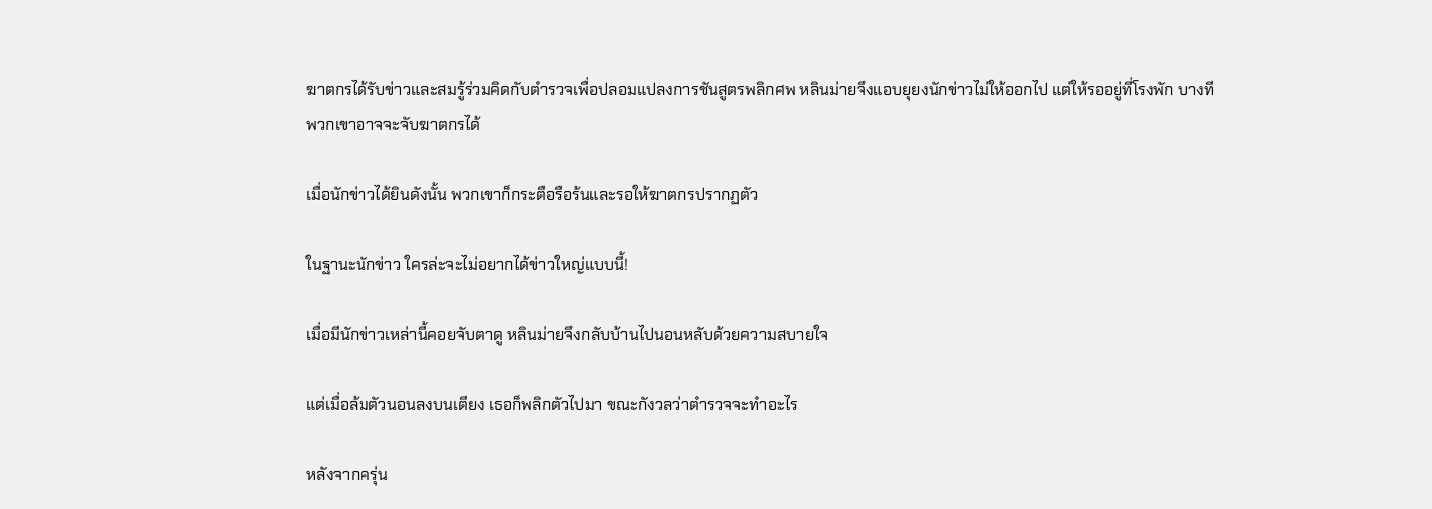ฆาตกรได้รับข่าวและสมรู้ร่วมคิดกับตำรวจเพื่อปลอมแปลงการชันสูตรพลิกศพ หลินม่ายจึงแอบยุยงนักข่าวไม่ให้ออกไป แต่ให้รออยู่ที่โรงพัก บางทีพวกเขาอาจจะจับฆาตกรได้

เมื่อนักข่าวได้ยินดังนั้น พวกเขาก็กระตือรือร้นและรอให้ฆาตกรปรากฏตัว

ในฐานะนักข่าว ใครล่ะจะไม่อยากได้ข่าวใหญ่แบบนี้!

เมื่อมีนักข่าวเหล่านี้คอยจับตาดู หลินม่ายจึงกลับบ้านไปนอนหลับด้วยความสบายใจ

แต่เมื่อล้มตัวนอนลงบนเตียง เธอก็พลิกตัวไปมา ขณะกังวลว่าตำรวจจะทำอะไร

หลังจากครุ่น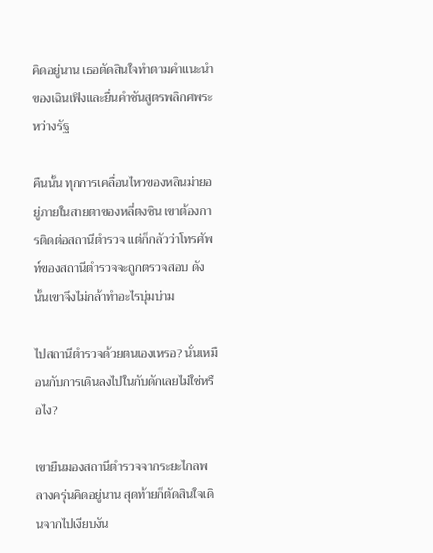คิดอยู่นาน เธอตัดสินใจทำตามคำแนะนำของเฉินเฟิงและยื่นคำชันสูตรพลิกศพระหว่างรัฐ

คืนนั้น ทุกการเคลื่อนไหวของหลินม่ายอยู่ภายในสายตาของหลี่ตงซิน เขาต้องการติดต่อสถานีตำรวจ แต่ก็กลัวว่าโทรศัพท์ของสถานีตำรวจจะถูกตรวจสอบ ดังนั้นเขาจึงไม่กล้าทำอะไรบุ่มบ่าม

ไปสถานีตำรวจด้วยตนเองเหรอ? นั่นเหมือนกับการเดินลงไปในกับดักเลยไม่ใช่หรือไง?

เขายืนมองสถานีตำรวจจากระยะไกลพลางครุ่นคิดอยู่นาน สุดท้ายก็ตัดสินใจเดินจากไปเงียบงัน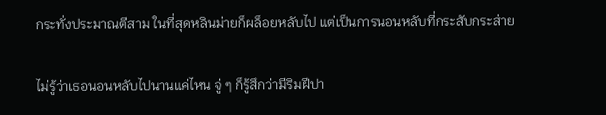กระทั่งประมาณตีสาม ในที่สุดหลินม่ายก็ผล็อยหลับไป แต่เป็นการนอนหลับที่กระสับกระส่าย

ไม่รู้ว่าเธอนอนหลับไปนานแค่ไหน จู่ ๆ ก็รู้สึกว่ามีริมฝีปา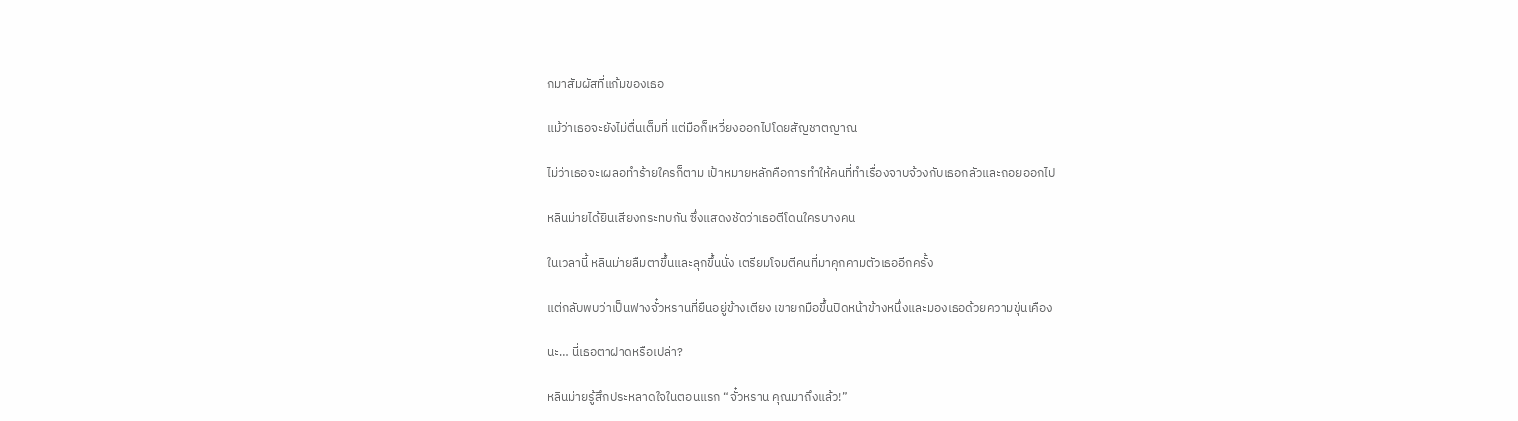กมาสัมผัสที่แก้มของเธอ

แม้ว่าเธอจะยังไม่ตื่นเต็มที่ แต่มือก็เหวี่ยงออกไปโดยสัญชาตญาณ

ไม่ว่าเธอจะเผลอทำร้ายใครก็ตาม เป้าหมายหลักคือการทำให้คนที่ทำเรื่องจาบจ้วงกับเธอกลัวและถอยออกไป

หลินม่ายได้ยินเสียงกระทบกัน ซึ่งแสดงชัดว่าเธอตีโดนใครบางคน

ในเวลานี้ หลินม่ายลืมตาขึ้นและลุกขึ้นนั่ง เตรียมโจมตีคนที่มาคุกคามตัวเธออีกครั้ง

แต่กลับพบว่าเป็นฟางจั๋วหรานที่ยืนอยู่ข้างเตียง เขายกมือขึ้นปิดหน้าข้างหนึ่งและมองเธอด้วยความขุ่นเคือง

นะ… นี่เธอตาฝาดหรือเปล่า?

หลินม่ายรู้สึกประหลาดใจในตอนแรก “จั๋วหราน คุณมาถึงแล้ว!”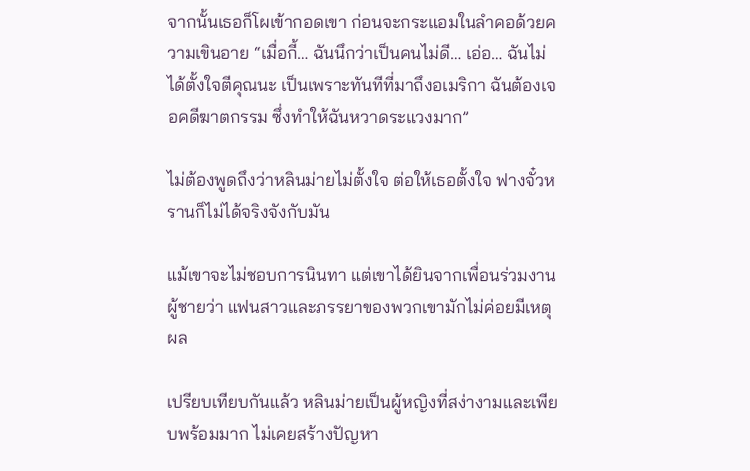จากนั้นเธอก็โผเข้ากอดเขา ก่อนจะกระแอมในลำคอด้วยความเขินอาย “เมื่อกี้… ฉันนึกว่าเป็นคนไม่ดี… เอ่อ… ฉันไม่ได้ตั้งใจตีคุณนะ เป็นเพราะทันทีที่มาถึงอเมริกา ฉันต้องเจอคดีฆาตกรรม ซึ่งทำให้ฉันหวาดระแวงมาก”

ไม่ต้องพูดถึงว่าหลินม่ายไม่ตั้งใจ ต่อให้เธอตั้งใจ ฟางจั๋วหรานก็ไม่ได้จริงจังกับมัน

แม้เขาจะไม่ชอบการนินทา แต่เขาได้ยินจากเพื่อนร่วมงานผู้ชายว่า แฟนสาวและภรรยาของพวกเขามักไม่ค่อยมีเหตุผล

เปรียบเทียบกันแล้ว หลินม่ายเป็นผู้หญิงที่สง่างามและเพียบพร้อมมาก ไม่เคยสร้างปัญหา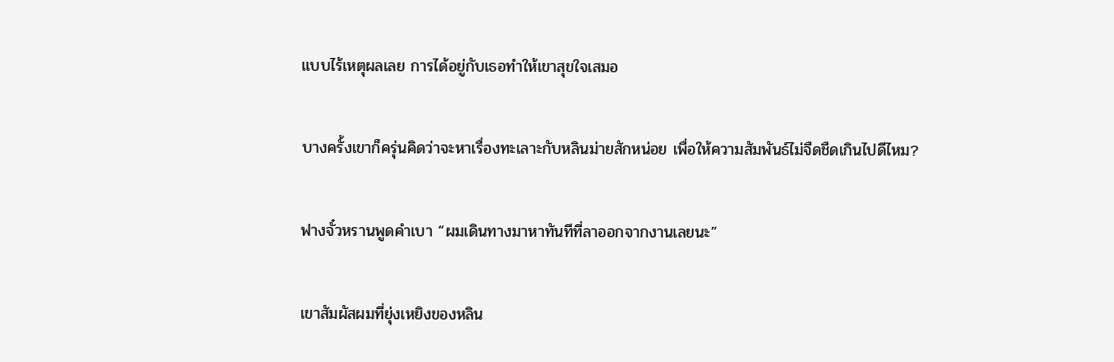แบบไร้เหตุผลเลย การได้อยู่กับเธอทำให้เขาสุขใจเสมอ

บางครั้งเขาก็ครุ่นคิดว่าจะหาเรื่องทะเลาะกับหลินม่ายสักหน่อย เพื่อให้ความสัมพันธ์ไม่จืดชืดเกินไปดีไหม?

ฟางจั๋วหรานพูดคำเบา “ผมเดินทางมาหาทันทีที่ลาออกจากงานเลยนะ”

เขาสัมผัสผมที่ยุ่งเหยิงของหลิน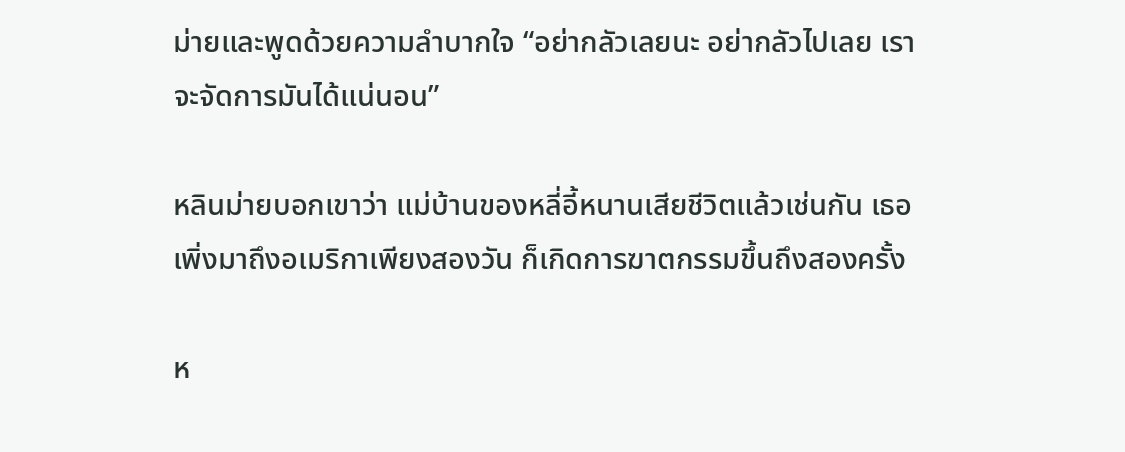ม่ายและพูดด้วยความลำบากใจ “อย่ากลัวเลยนะ อย่ากลัวไปเลย เราจะจัดการมันได้แน่นอน”

หลินม่ายบอกเขาว่า แม่บ้านของหลี่อี้หนานเสียชีวิตแล้วเช่นกัน เธอเพิ่งมาถึงอเมริกาเพียงสองวัน ก็เกิดการฆาตกรรมขึ้นถึงสองครั้ง

ห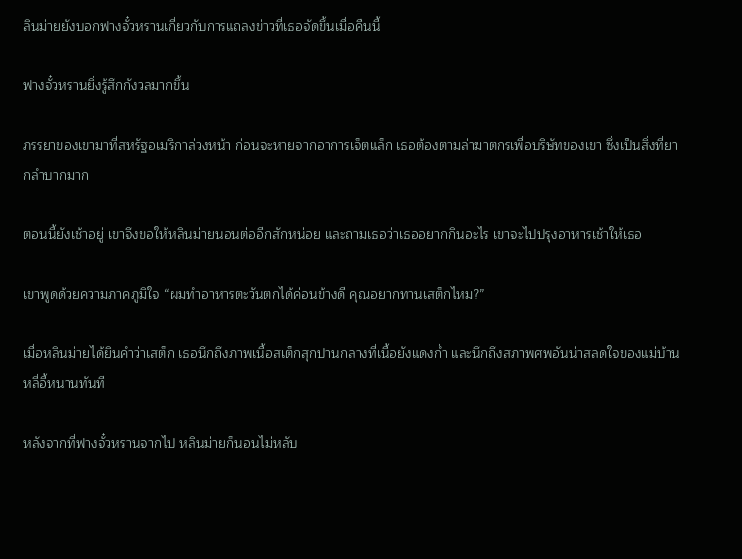ลินม่ายยังบอกฟางจั๋วหรานเกี่ยวกับการแถลงข่าวที่เธอจัดขึ้นเมื่อคืนนี้

ฟางจั๋วหรานยิ่งรู้สึกกังวลมากขึ้น

ภรรยาของเขามาที่สหรัฐอเมริกาล่วงหน้า ก่อนจะหายจากอาการเจ็ตแล็ก เธอต้องตามล่าฆาตกรเพื่อบริษัทของเขา ซึ่งเป็นสิ่งที่ยากลำบากมาก

ตอนนี้ยังเช้าอยู่ เขาจึงขอให้หลินม่ายนอนต่ออีกสักหน่อย และถามเธอว่าเธออยากกินอะไร เขาจะไปปรุงอาหารเช้าให้เธอ

เขาพูดด้วยความภาคภูมิใจ “ผมทำอาหารตะวันตกได้ค่อนข้างดี คุณอยากทานเสต็กไหม?”

เมื่อหลินม่ายได้ยินคำว่าเสต็ก เธอนึกถึงภาพเนื้อสเต็กสุกปานกลางที่เนื้อยังแดงก่ำ และนึกถึงสภาพศพอันน่าสลดใจของแม่บ้านหลี่อี้หนานทันที

หลังจากที่ฟางจั๋วหรานจากไป หลินม่ายก็นอนไม่หลับ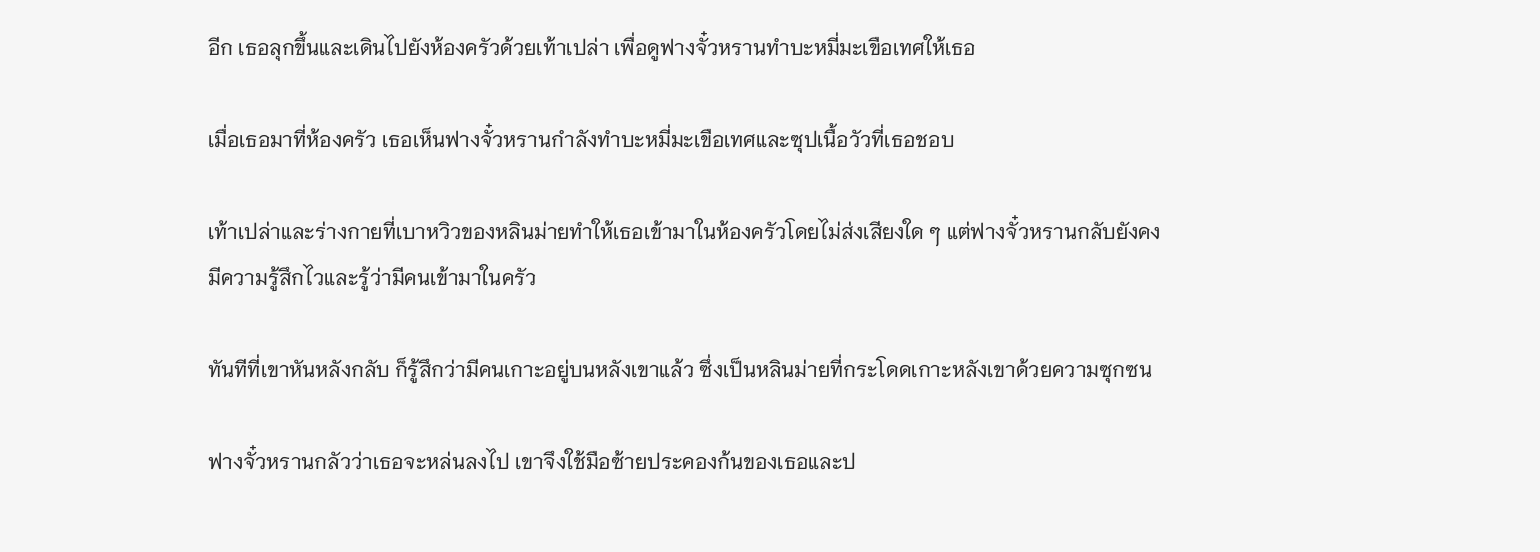อีก เธอลุกขึ้นและเดินไปยังห้องครัวด้วยเท้าเปล่า เพื่อดูฟางจั๋วหรานทำบะหมี่มะเขือเทศให้เธอ

เมื่อเธอมาที่ห้องครัว เธอเห็นฟางจั๋วหรานกำลังทำบะหมี่มะเขือเทศและซุปเนื้อวัวที่เธอชอบ

เท้าเปล่าและร่างกายที่เบาหวิวของหลินม่ายทำให้เธอเข้ามาในห้องครัวโดยไม่ส่งเสียงใด ๆ แต่ฟางจั๋วหรานกลับยังคงมีความรู้สึกไวและรู้ว่ามีคนเข้ามาในครัว

ทันทีที่เขาหันหลังกลับ ก็รู้สึกว่ามีคนเกาะอยู่บนหลังเขาแล้ว ซึ่งเป็นหลินม่ายที่กระโดดเกาะหลังเขาด้วยความซุกซน

ฟางจั๋วหรานกลัวว่าเธอจะหล่นลงไป เขาจึงใช้มือซ้ายประคองก้นของเธอและป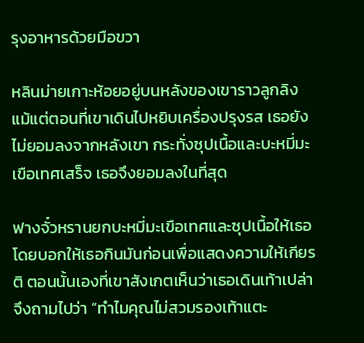รุงอาหารด้วยมือขวา

หลินม่ายเกาะห้อยอยู่บนหลังของเขาราวลูกลิง แม้แต่ตอนที่เขาเดินไปหยิบเครื่องปรุงรส เธอยังไม่ยอมลงจากหลังเขา กระทั่งซุปเนื้อและบะหมี่มะเขือเทศเสร็จ เธอจึงยอมลงในที่สุด

ฟางจั๋วหรานยกบะหมี่มะเขือเทศและซุปเนื้อให้เธอ โดยบอกให้เธอกินมันก่อนเพื่อแสดงความให้เกียรติ ตอนนั้นเองที่เขาสังเกตเห็นว่าเธอเดินเท้าเปล่า จึงถามไปว่า “ทำไมคุณไม่สวมรองเท้าแตะ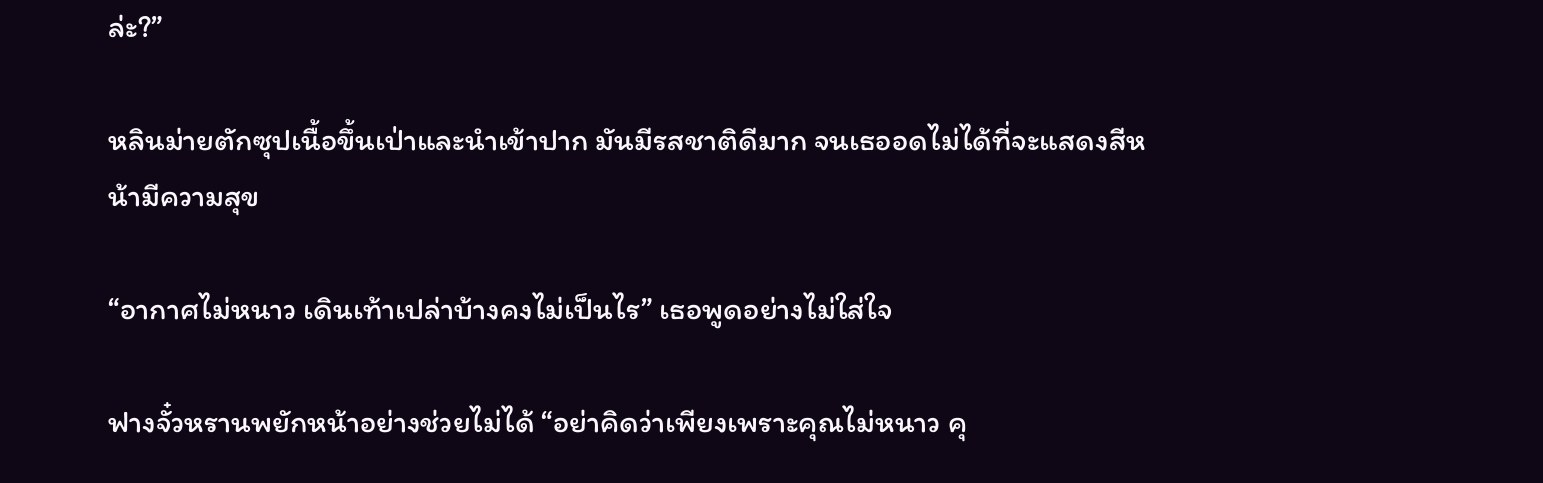ล่ะ?”

หลินม่ายตักซุปเนื้อขึ้นเป่าและนำเข้าปาก มันมีรสชาติดีมาก จนเธออดไม่ได้ที่จะแสดงสีหน้ามีความสุข

“อากาศไม่หนาว เดินเท้าเปล่าบ้างคงไม่เป็นไร” เธอพูดอย่างไม่ใส่ใจ

ฟางจั๋วหรานพยักหน้าอย่างช่วยไม่ได้ “อย่าคิดว่าเพียงเพราะคุณไม่หนาว คุ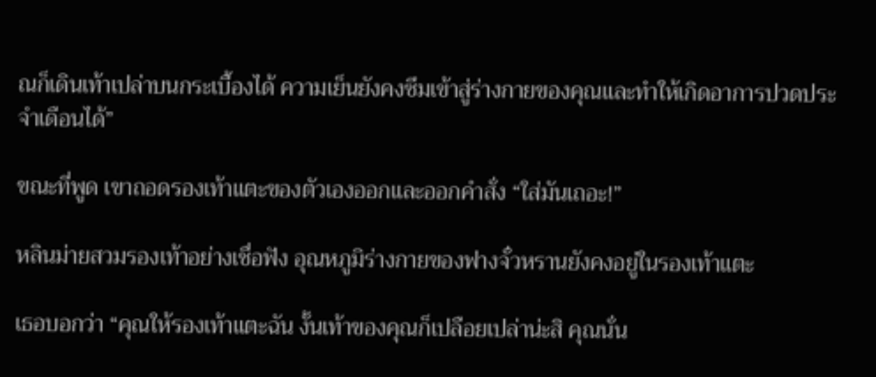ณก็เดินเท้าเปล่าบนกระเบื้องได้ ความเย็นยังคงซึมเข้าสู่ร่างกายของคุณและทำให้เกิดอาการปวดประจำเดือนได้”

ขณะที่พูด เขาถอดรองเท้าแตะของตัวเองออกและออกคำสั่ง “ใส่มันเถอะ!”

หลินม่ายสวมรองเท้าอย่างเชื่อฟัง อุณหภูมิร่างกายของฟางจั๋วหรานยังคงอยู่ในรองเท้าแตะ

เธอบอกว่า “คุณให้รองเท้าแตะฉัน งั้นเท้าของคุณก็เปลือยเปล่าน่ะสิ คุณนั่น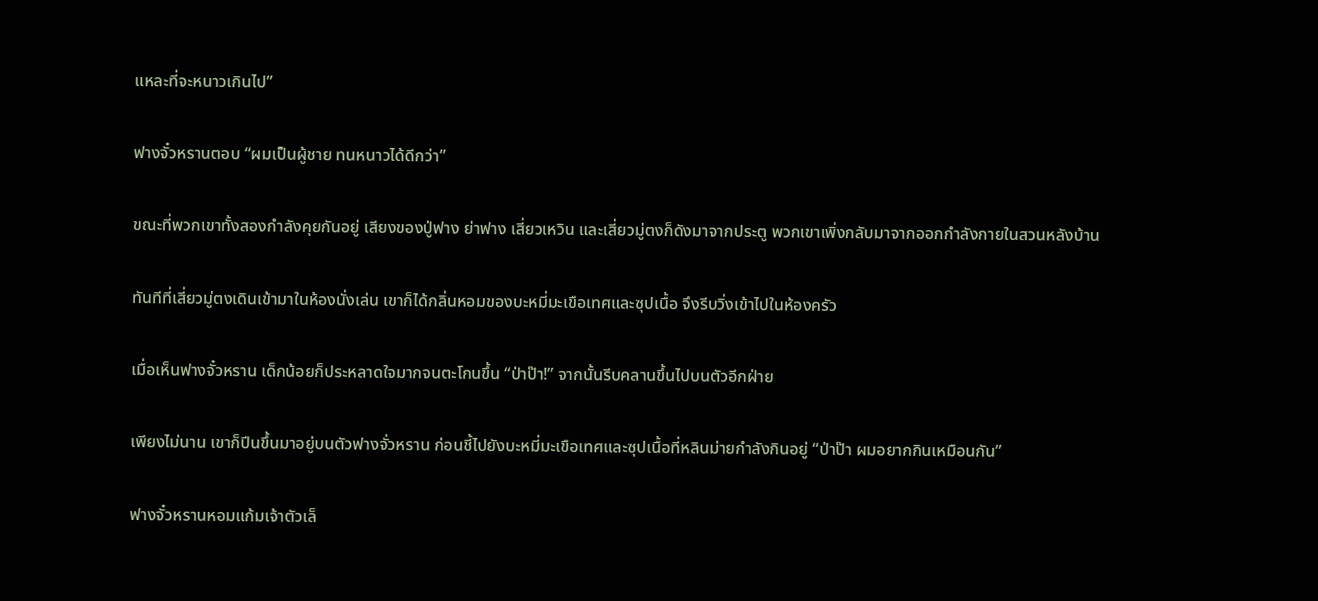แหละที่จะหนาวเกินไป”

ฟางจั๋วหรานตอบ “ผมเป็นผู้ชาย ทนหนาวได้ดีกว่า”

ขณะที่พวกเขาทั้งสองกำลังคุยกันอยู่ เสียงของปู่ฟาง ย่าฟาง เสี่ยวเหวิน และเสี่ยวมู่ตงก็ดังมาจากประตู พวกเขาเพิ่งกลับมาจากออกกำลังกายในสวนหลังบ้าน

ทันทีที่เสี่ยวมู่ตงเดินเข้ามาในห้องนั่งเล่น เขาก็ได้กลิ่นหอมของบะหมี่มะเขือเทศและซุปเนื้อ จึงรีบวิ่งเข้าไปในห้องครัว

เมื่อเห็นฟางจั๋วหราน เด็กน้อยก็ประหลาดใจมากจนตะโกนขึ้น “ป่าป๊า!” จากนั้นรีบคลานขึ้นไปบนตัวอีกฝ่าย

เพียงไม่นาน เขาก็ปีนขึ้นมาอยู่บนตัวฟางจั่วหราน ก่อนชี้ไปยังบะหมี่มะเขือเทศและซุปเนื้อที่หลินม่ายกำลังกินอยู่ “ป่าป๊า ผมอยากกินเหมือนกัน”

ฟางจั๋วหรานหอมแก้มเจ้าตัวเล็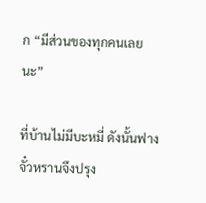ก “มีส่วนของทุกคนเลยนะ”

ที่บ้านไม่มีบะหมี่ ดังนั้นฟางจั๋วหรานจึงปรุง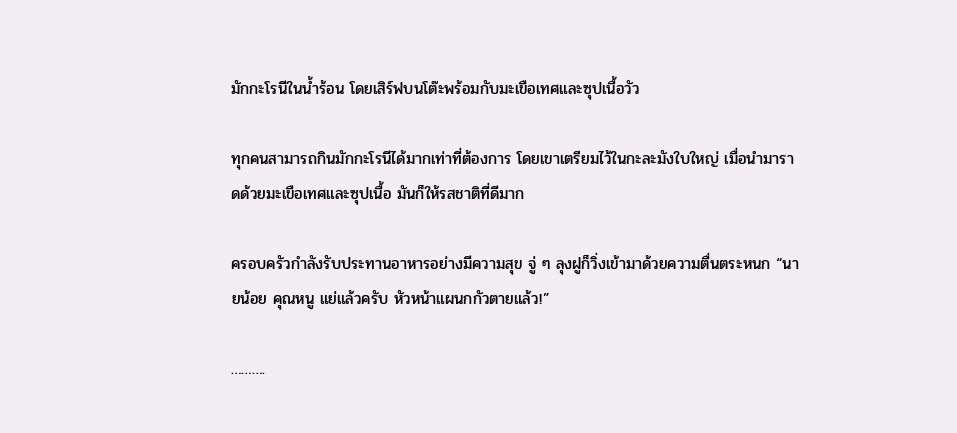มักกะโรนีในน้ำร้อน โดยเสิร์ฟบนโต๊ะพร้อมกับมะเขือเทศและซุปเนื้อวัว

ทุกคนสามารถกินมักกะโรนีได้มากเท่าที่ต้องการ โดยเขาเตรียมไว้ในกะละมังใบใหญ่ เมื่อนำมาราดด้วยมะเขือเทศและซุปเนื้อ มันก็ให้รสชาติที่ดีมาก

ครอบครัวกำลังรับประทานอาหารอย่างมีความสุข จู่ ๆ ลุงฝูก็วิ่งเข้ามาด้วยความตื่นตระหนก “นายน้อย คุณหนู แย่แล้วครับ หัวหน้าแผนกกัวตายแล้ว!”

……….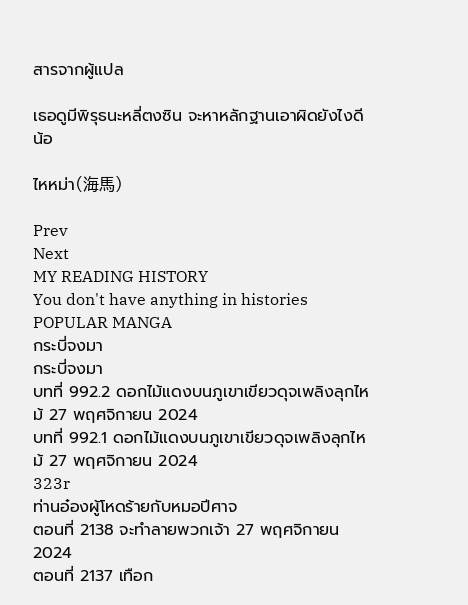สารจากผู้แปล

เธอดูมีพิรุธนะหลี่ตงซิน จะหาหลักฐานเอาผิดยังไงดีน้อ

ไหหม่า(海馬)

Prev
Next
MY READING HISTORY
You don't have anything in histories
POPULAR MANGA
กระบี่จงมา
กระบี่จงมา
บทที่ 992.2 ดอกไม้แดงบนภูเขาเขียวดุจเพลิงลุกไหม้ 27 พฤศจิกายน 2024
บทที่ 992.1 ดอกไม้แดงบนภูเขาเขียวดุจเพลิงลุกไหม้ 27 พฤศจิกายน 2024
323r
ท่านอ๋องผู้โหดร้ายกับหมอปีศาจ
ตอนที่ 2138 จะทำลายพวกเจ้า 27 พฤศจิกายน 2024
ตอนที่ 2137 เทือก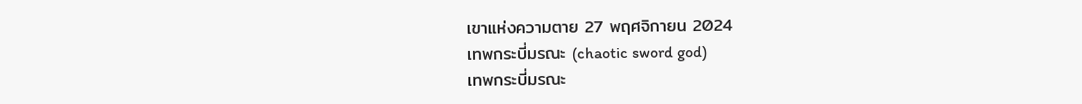เขาแห่งความตาย 27 พฤศจิกายน 2024
เทพกระบี่มรณะ (chaotic sword god)
เทพกระบี่มรณะ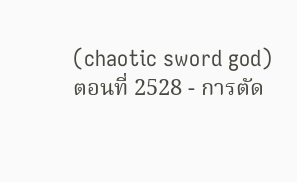(chaotic sword god)
ตอนที่ 2528 - การตัด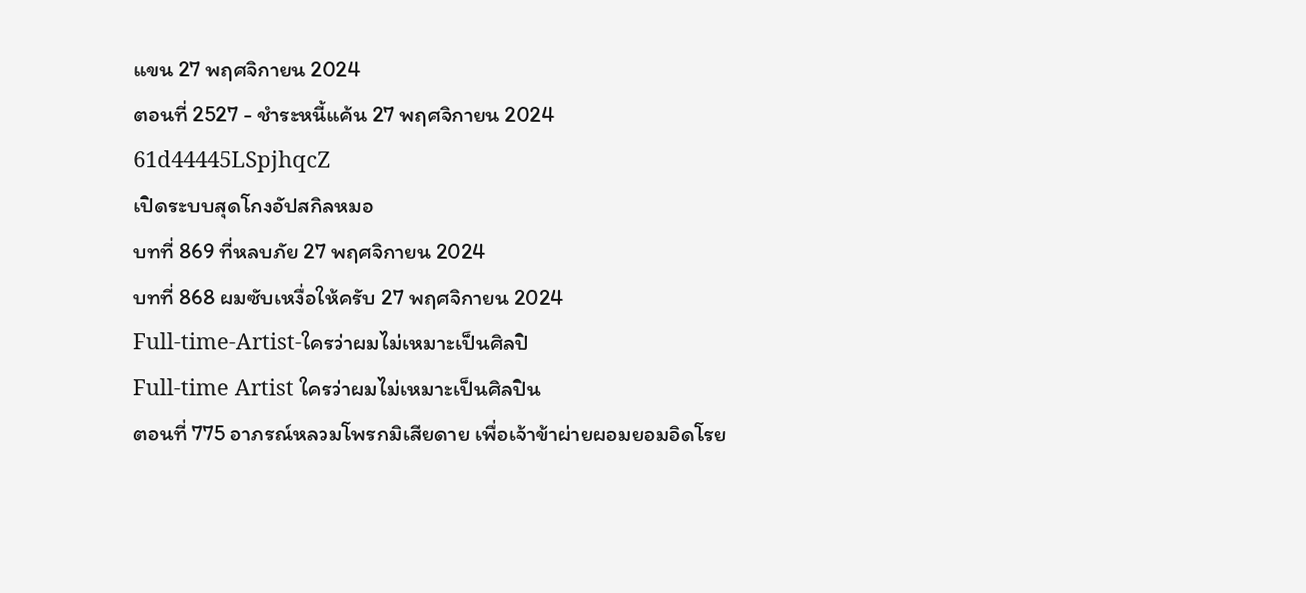แขน 27 พฤศจิกายน 2024
ตอนที่ 2527 - ชำระหนี้แค้น 27 พฤศจิกายน 2024
61d44445LSpjhqcZ
เปิดระบบสุดโกงอัปสกิลหมอ
บทที่ 869 ที่หลบภัย 27 พฤศจิกายน 2024
บทที่ 868 ผมซับเหงื่อให้ครับ 27 พฤศจิกายน 2024
Full-time-Artist-ใครว่าผมไม่เหมาะเป็นศิลปิ
Full-time Artist ใครว่าผมไม่เหมาะเป็นศิลปิน
ตอนที่ 775 อาภรณ์หลวมโพรกมิเสียดาย เพื่อเจ้าข้าผ่ายผอมยอมอิดโรย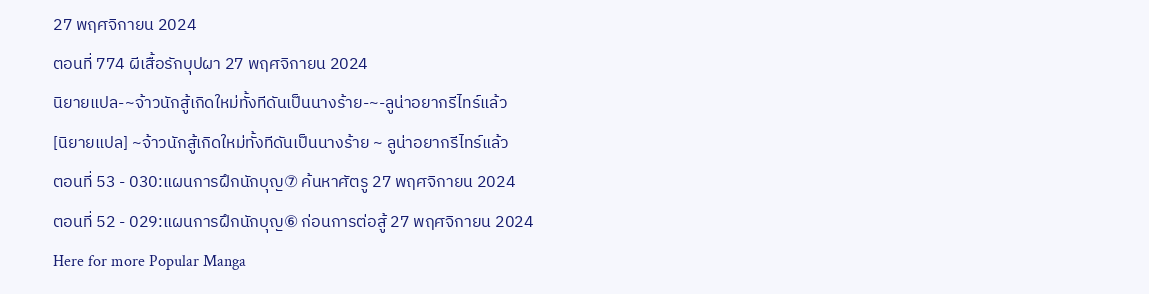27 พฤศจิกายน 2024
ตอนที่ 774 ผีเสื้อรักบุปผา 27 พฤศจิกายน 2024
นิยายแปล-~จ้าวนักสู้เกิดใหม่ทั้งทีดันเป็นนางร้าย-~-ลูน่าอยากรีไทร์แล้ว
[นิยายแปล] ~จ้าวนักสู้เกิดใหม่ทั้งทีดันเป็นนางร้าย ~ ลูน่าอยากรีไทร์แล้ว
ตอนที่ 53 - 030:แผนการฝึกนักบุญ⑦ ค้นหาศัตรู 27 พฤศจิกายน 2024
ตอนที่ 52 - 029:แผนการฝึกนักบุญ⑥ ก่อนการต่อสู้ 27 พฤศจิกายน 2024
Here for more Popular Manga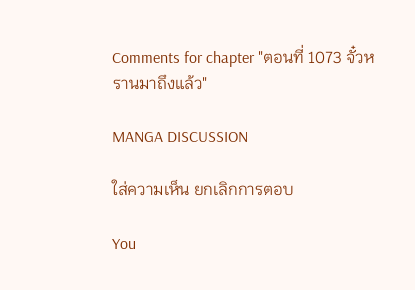Comments for chapter "ตอนที่ 1073 จั๋วหรานมาถึงแล้ว"

MANGA DISCUSSION

ใส่ความเห็น ยกเลิกการตอบ

You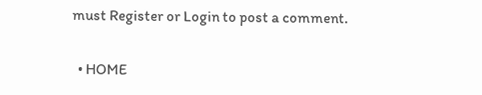must Register or Login to post a comment.

  • HOME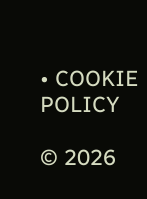• COOKIE POLICY

© 2026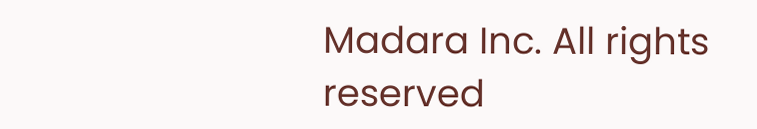Madara Inc. All rights reserved